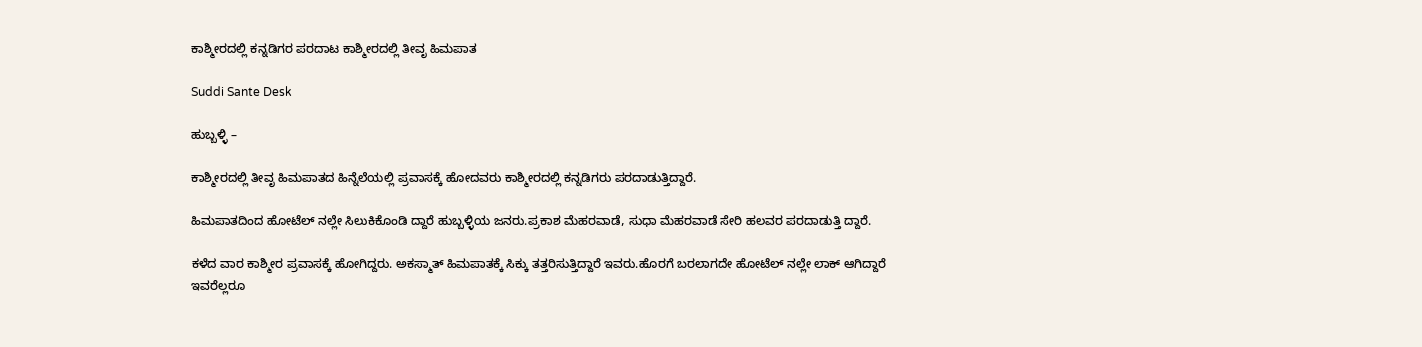ಕಾಶ್ಮೀರದಲ್ಲಿ ಕನ್ನಡಿಗರ ಪರದಾಟ ಕಾಶ್ಮೀರದಲ್ಲಿ ತೀವೃ ಹಿಮಪಾತ

Suddi Sante Desk

ಹುಬ್ಬಳ್ಳಿ –

ಕಾಶ್ಮೀರದಲ್ಲಿ ತೀವೃ ಹಿಮಪಾತದ ಹಿನ್ನೆಲೆಯಲ್ಲಿ ಪ್ರವಾಸಕ್ಕೆ ಹೋದವರು ಕಾಶ್ಮೀರದಲ್ಲಿ ಕನ್ನಡಿಗರು ಪರದಾಡುತ್ತಿದ್ದಾರೆ.

ಹಿಮಪಾತದಿಂದ ಹೋಟೆಲ್ ನಲ್ಲೇ ಸಿಲುಕಿಕೊಂಡಿ ದ್ದಾರೆ ಹುಬ್ಬಳ್ಳಿಯ ಜನರು.ಪ್ರಕಾಶ ಮೆಹರವಾಡೆ, ಸುಧಾ ಮೆಹರವಾಡೆ ಸೇರಿ ಹಲವರ ಪರದಾಡುತ್ತಿ ದ್ದಾರೆ.

ಕಳೆದ ವಾರ ಕಾಶ್ಮೀರ ಪ್ರವಾಸಕ್ಕೆ ಹೋಗಿದ್ದರು. ಅಕಸ್ಮಾತ್ ಹಿಮಪಾತಕ್ಕೆ ಸಿಕ್ಕು ತತ್ತರಿಸುತ್ತಿದ್ದಾರೆ ಇವರು.ಹೊರಗೆ ಬರಲಾಗದೇ ಹೋಟೆಲ್ ನಲ್ಲೇ ಲಾಕ್ ಆಗಿದ್ದಾರೆ ಇವರೆಲ್ಲರೂ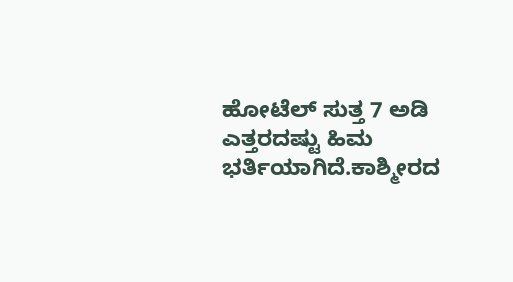ಹೋಟೆಲ್ ಸುತ್ತ 7 ಅಡಿ ಎತ್ತರದಷ್ಟು ಹಿಮ ಭರ್ತಿಯಾಗಿದೆ.ಕಾಶ್ಮೀರದ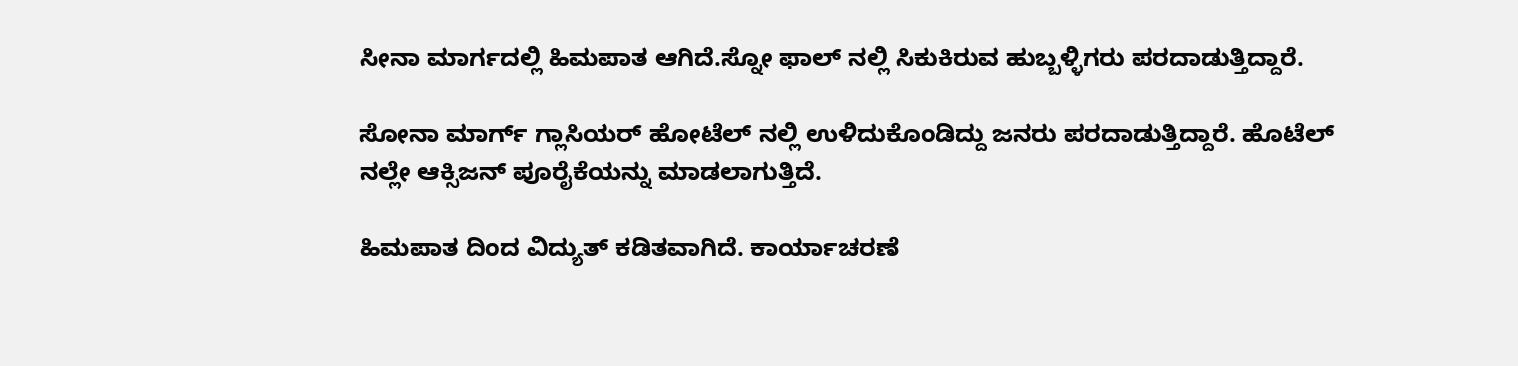ಸೀನಾ ಮಾರ್ಗದಲ್ಲಿ ಹಿಮಪಾತ ಆಗಿದೆ‌.ಸ್ನೋ ಫಾಲ್ ನಲ್ಲಿ ಸಿಕುಕಿರುವ ಹುಬ್ಬಳ್ಳಿಗರು ಪರದಾಡುತ್ತಿದ್ದಾರೆ.

ಸೋನಾ ಮಾರ್ಗ್ ಗ್ಲಾಸಿಯರ್ ಹೋಟೆಲ್ ನಲ್ಲಿ ಉಳಿದುಕೊಂಡಿದ್ದು ಜನರು ಪರದಾಡುತ್ತಿದ್ದಾರೆ. ಹೊಟೆಲ್ ನಲ್ಲೇ ಆಕ್ಸಿಜನ್ ಪೂರೈಕೆಯನ್ನು ಮಾಡಲಾಗುತ್ತಿದೆ.

ಹಿಮಪಾತ ದಿಂದ ವಿದ್ಯುತ್ ಕಡಿತವಾಗಿದೆ. ಕಾರ್ಯಾಚರಣೆ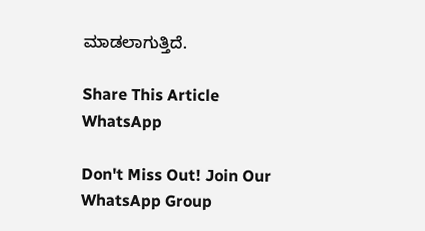ಮಾಡಲಾಗುತ್ತಿದೆ.

Share This Article
WhatsApp

Don't Miss Out! Join Our WhatsApp Group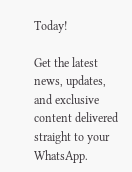Today!

Get the latest news, updates, and exclusive content delivered straight to your WhatsApp.